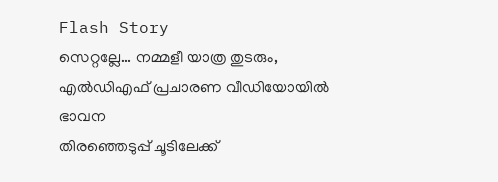Flash Story
സെറ്റല്ലേ… നമ്മളീ യാത്ര തുടരും, എൽഡിഎഫ് പ്രചാരണ വീഡിയോയിൽ ഭാവന
തിരഞ്ഞെടുപ്പ് ചൂടിലേക്ക്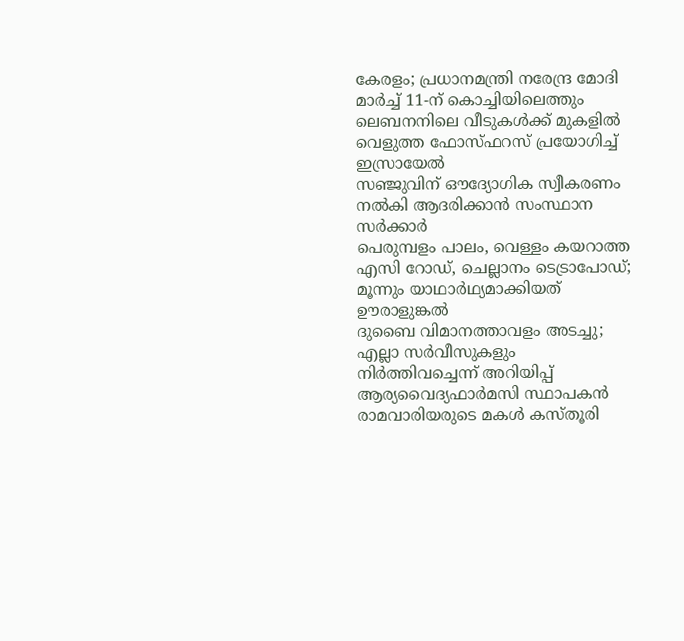കേരളം; പ്രധാനമന്ത്രി നരേന്ദ്ര മോദി മാർച്ച് 11-ന് കൊച്ചിയിലെത്തും
ലെബനനിലെ വീടുകൾക്ക് മുകളിൽ വെളുത്ത ഫോസ്ഫറസ് പ്രയോഗിച്ച് ഇസ്രായേൽ
സഞ്ജുവിന് ഔദ്യോഗിക സ്വീകരണം നൽകി ആദരിക്കാൻ സംസ്ഥാന സർക്കാർ
പെരുമ്പളം പാലം, വെള്ളം കയറാത്ത എസി റോഡ്, ചെല്ലാനം ടെട്രാപോഡ്; മൂന്നും യാഥാര്‍ഥ്യമാക്കിയത് ഊരാളുങ്കൽ
ദുബൈ വിമാനത്താവളം അടച്ചു; എല്ലാ സര്‍വീസുകളും നിർത്തിവച്ചെന്ന് അറിയിപ്പ്
ആര്യവൈദ്യഫാർമസി സ്ഥാപകൻ രാമവാരിയരുടെ മകൾ കസ്തൂരി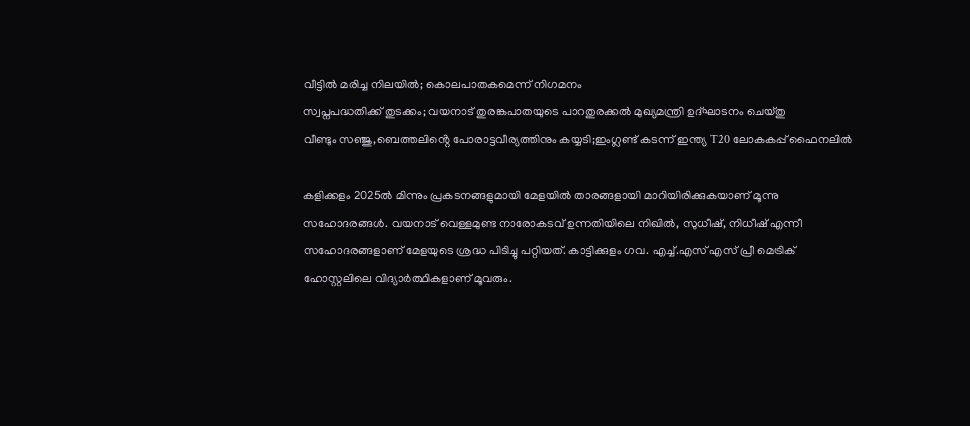വീട്ടിൽ മരിച്ച നിലയിൽ; കൊലപാതകമെന്ന് നിഗമനം
സ്വപ്നപദ്ധതിക്ക് തുടക്കം; വയനാട് തുരങ്കപാതയുടെ പാറതുരക്കൽ മുഖ്യമന്ത്രി ഉദ്‌ഘാടനം ചെയ്തു
വീണ്ടും സഞ്ജു,ബെത്തലിൻ്റെ പോരാട്ടവീര്യത്തിനും കയ്യടി;ഇംഗ്ലണ്ട് കടന്ന് ഇന്ത്യ T20 ലോകകപ്പ് ഫൈനലിൽ

കളിക്കളം 2025ൽ മിന്നും പ്രകടനങ്ങളുമായി മേളയിൽ താരങ്ങളായി മാറിയിരിക്കുകയാണ് മൂന്നു സഹോദരങ്ങൾ. വയനാട് വെള്ളമുണ്ട നാരോകടവ് ഉന്നതിയിലെ നിഖിൽ, സുധീഷ്, നിധീഷ് എന്നീ സഹോദരങ്ങളാണ് മേളയുടെ ശ്രദ്ധ പിടിച്ചു പറ്റിയത്. കാട്ടിക്കുളം ഗവ. എച്ച്.എസ് എസ് പ്രീ മെട്രിക് ഹോസ്റ്റലിലെ വിദ്യാർത്ഥികളാണ് മൂവരും.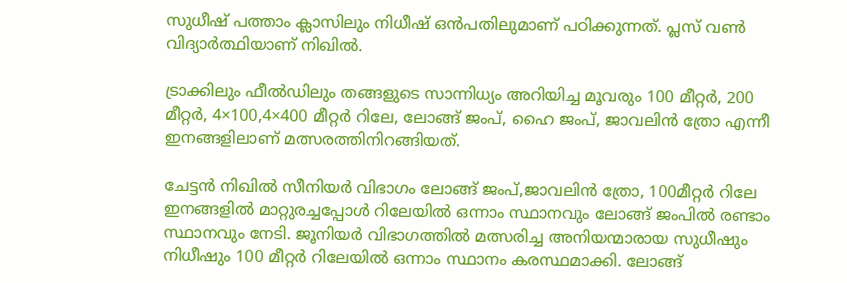സുധീഷ് പത്താം ക്ലാസിലും നിധീഷ് ഒൻപതിലുമാണ് പഠിക്കുന്നത്. പ്ലസ് വൺ വിദ്യാർത്ഥിയാണ് നിഖിൽ.

ട്രാക്കിലും ഫീൽഡിലും തങ്ങളുടെ സാന്നിധ്യം അറിയിച്ച മൂവരും 100 മീറ്റർ, 200 മീറ്റർ, 4×100,4×400 മീറ്റർ റിലേ, ലോങ്ങ് ജംപ്, ഹൈ ജംപ്, ജാവലിൻ ത്രോ എന്നീ ഇനങ്ങളിലാണ് മത്സരത്തിനിറങ്ങിയത്.

ചേട്ടൻ നിഖിൽ സീനിയർ വിഭാഗം ലോങ്ങ് ജംപ്,ജാവലിൻ ത്രോ, 100മീറ്റർ റിലേ ഇനങ്ങളിൽ മാറ്റുരച്ചപ്പോൾ റിലേയിൽ ഒന്നാം സ്ഥാനവും ലോങ്ങ് ജംപിൽ രണ്ടാം സ്ഥാനവും നേടി. ജൂനിയർ വിഭാഗത്തിൽ മത്സരിച്ച അനിയന്മാരായ സുധീഷും നിധീഷും 100 മീറ്റർ റിലേയിൽ ഒന്നാം സ്ഥാനം കരസ്ഥമാക്കി. ലോങ്ങ്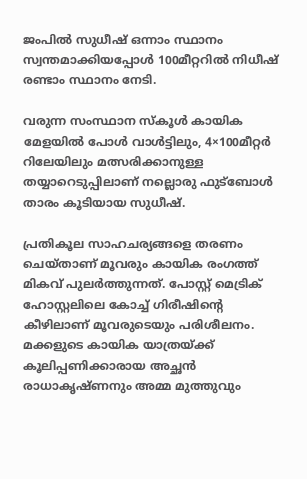ജംപിൽ സുധീഷ് ഒന്നാം സ്ഥാനം സ്വന്തമാക്കിയപ്പോൾ 100മീറ്ററിൽ നിധീഷ് രണ്ടാം സ്ഥാനം നേടി.

വരുന്ന സംസ്ഥാന സ്കൂൾ കായിക മേളയിൽ പോൾ വാൾട്ടിലും, 4×100മീറ്റർ റിലേയിലും മത്സരിക്കാനുള്ള തയ്യാറെടുപ്പിലാണ് നല്ലൊരു ഫുട്ബോൾ താരം കൂടിയായ സുധീഷ്.

പ്രതികൂല സാഹചര്യങ്ങളെ തരണം ചെയ്താണ് മൂവരും കായിക രംഗത്ത് മികവ് പുലർത്തുന്നത്. പോസ്റ്റ് മെട്രിക് ഹോസ്റ്റലിലെ കോച്ച് ഗിരീഷിൻ്റെ കീഴിലാണ് മൂവരുടെയും പരിശീലനം. മക്കളുടെ കായിക യാത്രയ്ക്ക് കൂലിപ്പണിക്കാരായ അച്ഛൻ രാധാകൃഷ്ണനും അമ്മ മുത്തുവും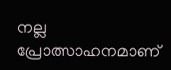നല്ല പ്രോത്സാഹനമാണ്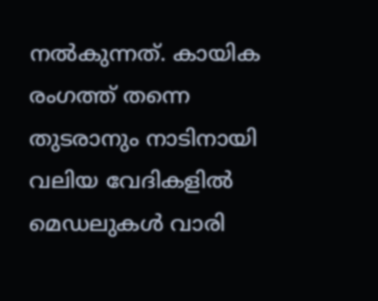നൽകുന്നത്. കായിക രംഗത്ത് തന്നെ തുടരാനും നാടിനായി വലിയ വേദികളിൽ മെഡലുകൾ വാരി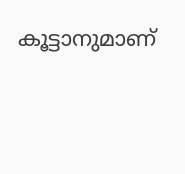കൂട്ടാനുമാണ്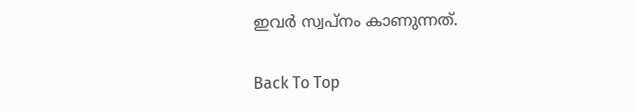ഇവർ സ്വപ്നം കാണുന്നത്.

Back To Top